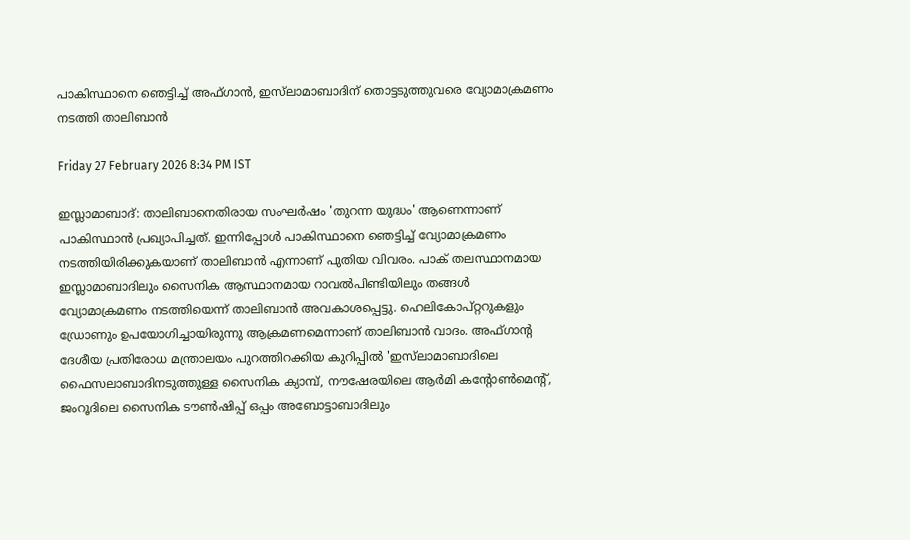പാകിസ്ഥാനെ ഞെട്ടിച്ച് അഫ്‌ഗാൻ, ഇസ്‌ലാമാബാദിന് തൊട്ടടുത്തുവരെ വ്യോമാക്രമണം നടത്തി താലിബാൻ

Friday 27 February 2026 8:34 PM IST

ഇസ്ലാമാബാദ്: താലിബാനെതിരായ സംഘർഷം 'തുറന്ന യുദ്ധം' ആണെന്നാണ് പാകിസ്ഥാൻ പ്രഖ്യാപിച്ചത്. ഇന്നിപ്പോൾ പാകിസ്ഥാനെ ഞെട്ടിച്ച് വ്യോമാക്രമണം നടത്തിയിരിക്കുകയാണ് താലിബാൻ എന്നാണ് പുതിയ വിവരം. പാക് തലസ്ഥാനമായ ഇസ്ലാമാബാദിലും സൈനിക ആസ്ഥാനമായ റാവൽപിണ്ടിയിലും തങ്ങൾ വ്യോമാക്രമണം നടത്തിയെന്ന് താലിബാൻ അവകാശപ്പെട്ടു. ഹെലികോപ്റ്ററുകളും ഡ്രോണും ഉപയോഗിച്ചായിരുന്നു ആക്രമണമെന്നാണ് താലിബാൻ വാദം. അഫ്‌ഗാന്റ ദേശീയ പ്രതിരോധ മന്ത്രാലയം പുറത്തിറക്കിയ കുറിപ്പിൽ 'ഇസ്‌‌ലാമാബാദിലെ ഫൈസലാബാദിനടുത്തുള്ള സൈനിക ക്യാമ്പ്, നൗഷേരയിലെ ആർമി കന്റോൺമെന്റ്, ജംറൂദിലെ സൈനിക ടൗൺഷിപ്പ് ഒപ്പം അബോട്ടാബാദിലും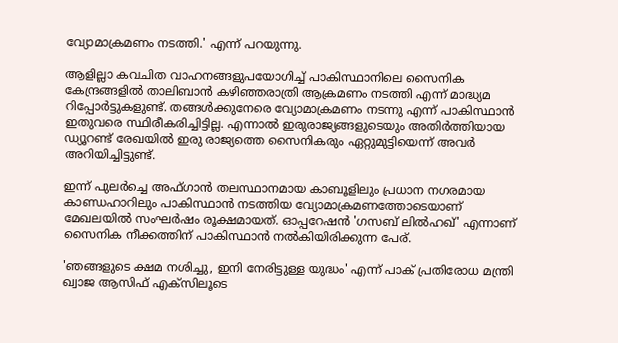വ്യോമാക്രമണം നടത്തി.' എന്ന് പറയുന്നു.

ആളില്ലാ കവചിത വാഹനങ്ങളുപയോഗിച്ച് പാകിസ്ഥാനിലെ സൈനിക കേന്ദ്രങ്ങളിൽ താലിബാൻ കഴിഞ്ഞരാത്രി ആക്രമണം നടത്തി എന്ന് മാദ്ധ്യമ റിപ്പോർട്ടുകളുണ്ട്. തങ്ങൾക്കുനേരെ വ്യോമാക്രമണം നടന്നു എന്ന് പാകിസ്ഥാൻ ഇതുവരെ സ്ഥിരീകരിച്ചിട്ടില്ല. എന്നാൽ ഇരുരാജ്യങ്ങളുടെയും അതിർത്തിയായ ഡ്യൂറണ്ട് രേഖയിൽ ഇരു രാജ്യത്തെ സൈനികരും ഏറ്റുമുട്ടിയെന്ന് അവർ അറിയിച്ചിട്ടുണ്ട്.

ഇന്ന് പുലർച്ചെ അഫ്ഗാൻ തലസ്ഥാനമായ കാബൂളിലും പ്രധാന നഗരമായ കാണ്ഡഹാറിലും പാകിസ്ഥാൻ നടത്തിയ വ്യോമാക്രമണത്തോടെയാണ് മേഖലയിൽ സംഘർഷം രൂക്ഷമായത്. ഓപ്പറേഷൻ 'ഗസബ് ലിൽഹഖ്' എന്നാണ് സൈനിക നീക്കത്തിന് പാകിസ്ഥാൻ നൽകിയിരിക്കുന്ന പേര്.

'ഞങ്ങളുടെ ക്ഷമ നശിച്ചു, ഇനി നേരിട്ടുള്ള യുദ്ധം' എന്ന് പാക് പ്രതിരോധ മന്ത്രി ഖ്വാജ ആസിഫ് എക്സിലൂടെ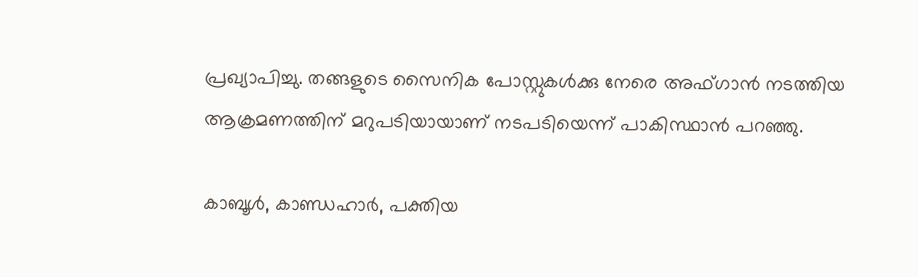പ്രഖ്യാപിച്ചു. തങ്ങളുടെ സൈനിക പോസ്റ്റുകൾക്കു നേരെ അഫ്ഗാൻ നടത്തിയ ആക്രമണത്തിന് മറുപടിയായാണ് നടപടിയെന്ന് പാകിസ്ഥാൻ പറഞ്ഞു.

കാബൂൾ, കാണ്ഡഹാർ, പക്തിയ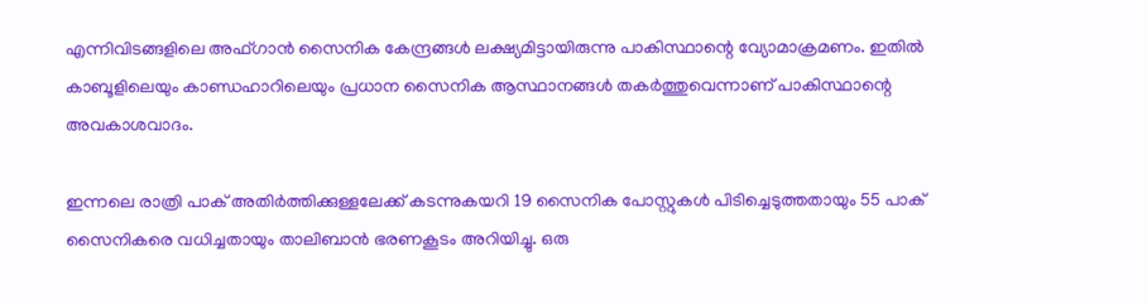എന്നിവിടങ്ങളിലെ അഫ്ഗാൻ സൈനിക കേന്ദ്രങ്ങൾ ലക്ഷ്യമിട്ടായിരുന്നു പാകിസ്ഥാന്റെ വ്യോമാക്രമണം. ഇതിൽ കാബൂളിലെയും കാണ്ഡഹാറിലെയും പ്രധാന സൈനിക ആസ്ഥാനങ്ങൾ തകർത്തുവെന്നാണ് പാകിസ്ഥാന്റെ അവകാശവാദം.

ഇന്നലെ രാത്രി പാക് അതിർത്തിക്കുള്ളലേക്ക് കടന്നുകയറി 19 സൈനിക പോസ്റ്റുകൾ പിടിച്ചെടുത്തതായും 55 പാക് സൈനികരെ വധിച്ചതായും താലിബാൻ ഭരണകൂടം അറിയിച്ചു. ഒരു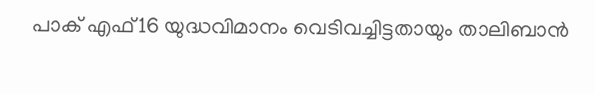പാക് എഫ്16 യുദ്ധവിമാനം വെടിവച്ചിട്ടതായും താലിബാൻ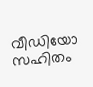വീഡിയോ സഹിതം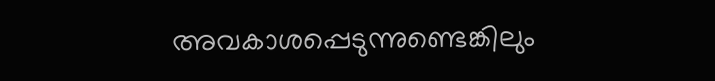അവകാശപ്പെടുന്നുണ്ടെങ്കിലും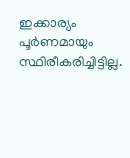ഇക്കാര്യം പൂർണമായും സ്ഥിരീകരിച്ചിട്ടില്ല.